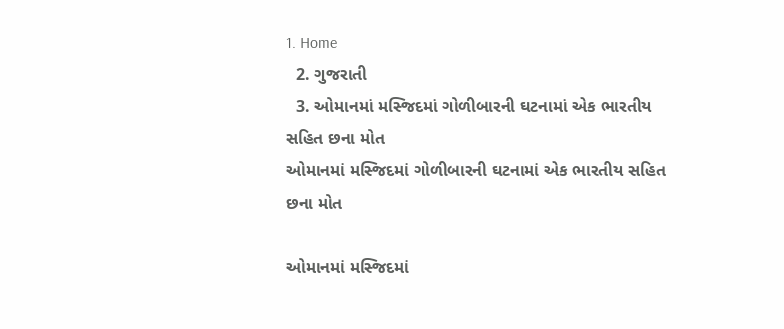1. Home
  2. ગુજરાતી
  3. ઓમાનમાં મસ્જિદમાં ગોળીબારની ઘટનામાં એક ભારતીય સહિત છના મોત
ઓમાનમાં મસ્જિદમાં ગોળીબારની ઘટનામાં એક ભારતીય સહિત છના મોત

ઓમાનમાં મસ્જિદમાં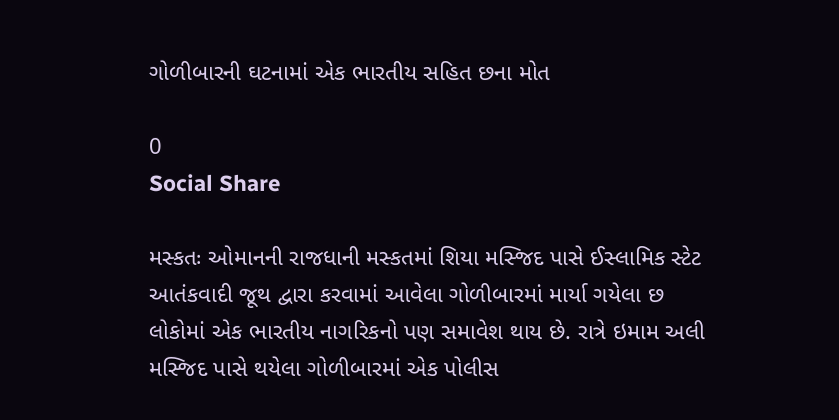ગોળીબારની ઘટનામાં એક ભારતીય સહિત છના મોત

0
Social Share

મસ્કતઃ ઓમાનની રાજધાની મસ્કતમાં શિયા મસ્જિદ પાસે ઈસ્લામિક સ્ટેટ આતંકવાદી જૂથ દ્વારા કરવામાં આવેલા ગોળીબારમાં માર્યા ગયેલા છ લોકોમાં એક ભારતીય નાગરિકનો પણ સમાવેશ થાય છે. રાત્રે ઇમામ અલી મસ્જિદ પાસે થયેલા ગોળીબારમાં એક પોલીસ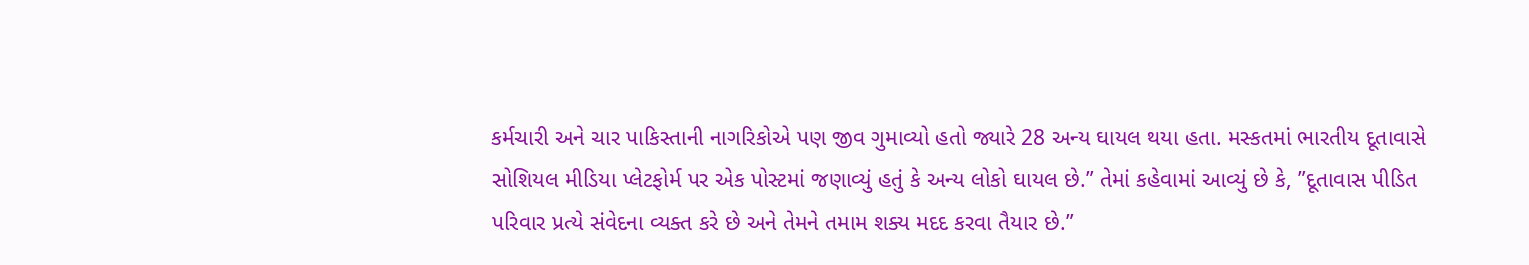કર્મચારી અને ચાર પાકિસ્તાની નાગરિકોએ પણ જીવ ગુમાવ્યો હતો જ્યારે 28 અન્ય ઘાયલ થયા હતા. મસ્કતમાં ભારતીય દૂતાવાસે સોશિયલ મીડિયા પ્લેટફોર્મ પર એક પોસ્ટમાં જણાવ્યું હતું કે અન્ય લોકો ઘાયલ છે.” તેમાં કહેવામાં આવ્યું છે કે, ”દૂતાવાસ પીડિત પરિવાર પ્રત્યે સંવેદના વ્યક્ત કરે છે અને તેમને તમામ શક્ય મદદ કરવા તૈયાર છે.”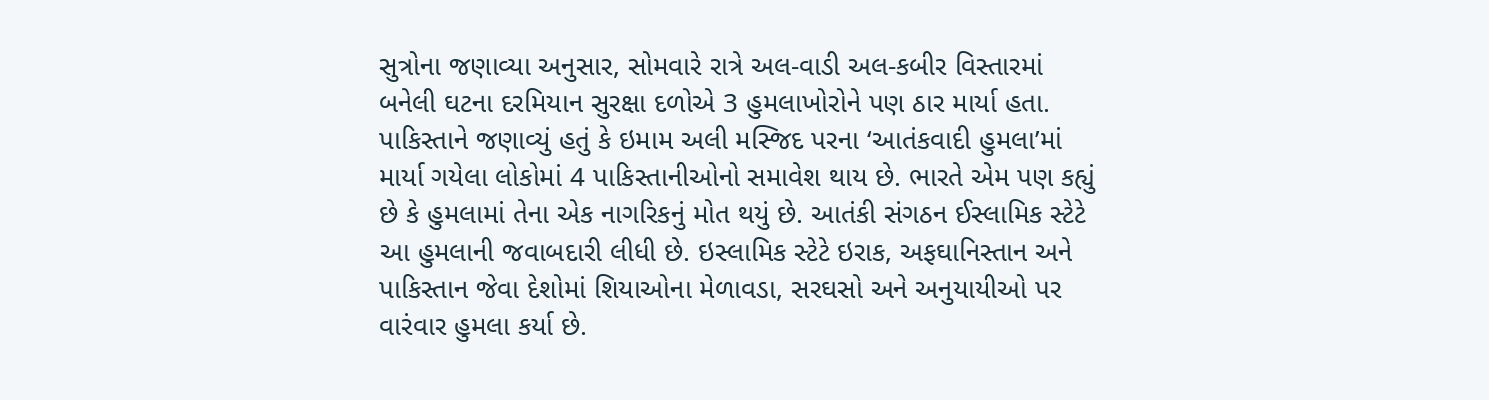સુત્રોના જણાવ્યા અનુસાર, સોમવારે રાત્રે અલ-વાડી અલ-કબીર વિસ્તારમાં બનેલી ઘટના દરમિયાન સુરક્ષા દળોએ 3 હુમલાખોરોને પણ ઠાર માર્યા હતા. પાકિસ્તાને જણાવ્યું હતું કે ઇમામ અલી મસ્જિદ પરના ‘આતંકવાદી હુમલા’માં માર્યા ગયેલા લોકોમાં 4 પાકિસ્તાનીઓનો સમાવેશ થાય છે. ભારતે એમ પણ કહ્યું છે કે હુમલામાં તેના એક નાગરિકનું મોત થયું છે. આતંકી સંગઠન ઈસ્લામિક સ્ટેટે આ હુમલાની જવાબદારી લીધી છે. ઇસ્લામિક સ્ટેટે ઇરાક, અફઘાનિસ્તાન અને પાકિસ્તાન જેવા દેશોમાં શિયાઓના મેળાવડા, સરઘસો અને અનુયાયીઓ પર વારંવાર હુમલા કર્યા છે.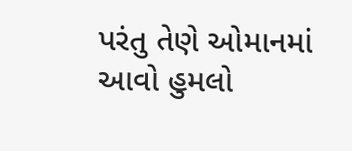પરંતુ તેણે ઓમાનમાં આવો હુમલો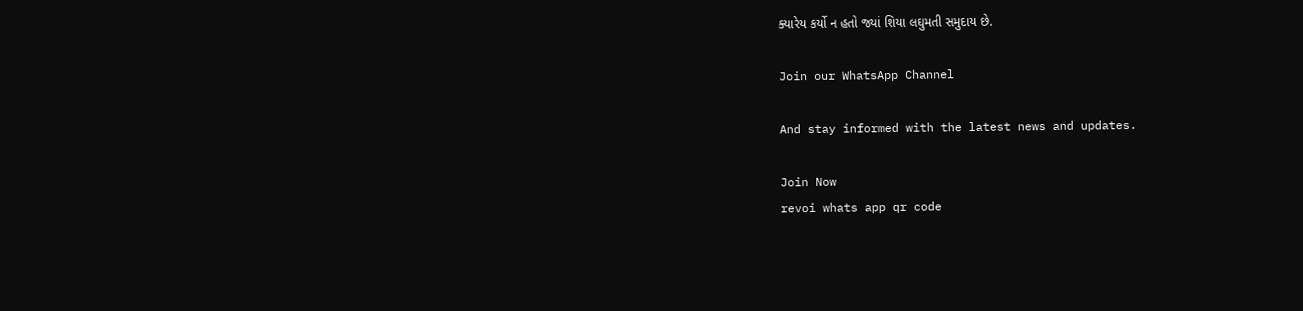ક્યારેય કર્યો ન હતો જ્યાં શિયા લઘુમતી સમુદાય છે.

Join our WhatsApp Channel

And stay informed with the latest news and updates.

Join Now
revoi whats app qr code